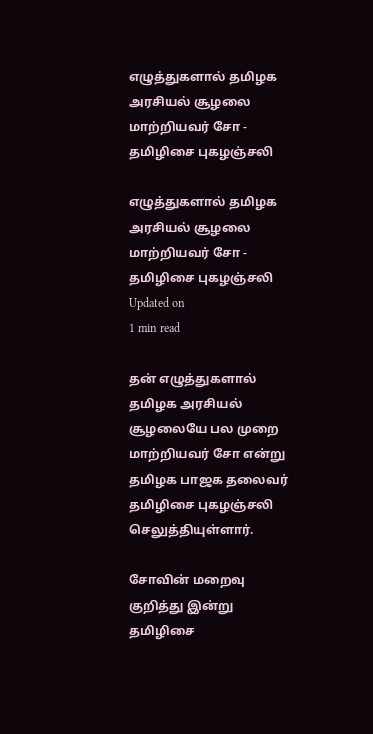எழுத்துகளால் தமிழக அரசியல் சூழலை மாற்றியவர் சோ - தமிழிசை புகழஞ்சலி

எழுத்துகளால் தமிழக அரசியல் சூழலை மாற்றியவர் சோ - தமிழிசை புகழஞ்சலி
Updated on
1 min read

தன் எழுத்துகளால் தமிழக அரசியல் சூழலையே பல முறை மாற்றியவர் சோ என்று தமிழக பாஜக தலைவர் தமிழிசை புகழஞ்சலி செலுத்தியுள்ளார்.

சோவின் மறைவு குறித்து இன்று தமிழிசை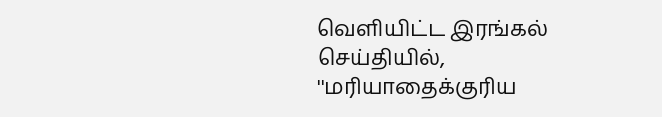வெளியிட்ட இரங்கல் செய்தியில், ''மரியாதைக்குரிய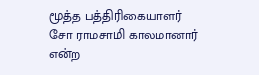மூத்த பத்திரிகையாளர் சோ ராமசாமி காலமானார் என்ற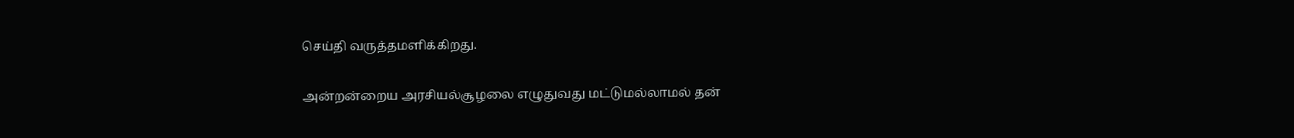செய்தி வருத்தமளிக்கிறது.

அன்றன்றைய அரசியல்சூழலை எழுதுவது மட்டுமல்லாமல் தன்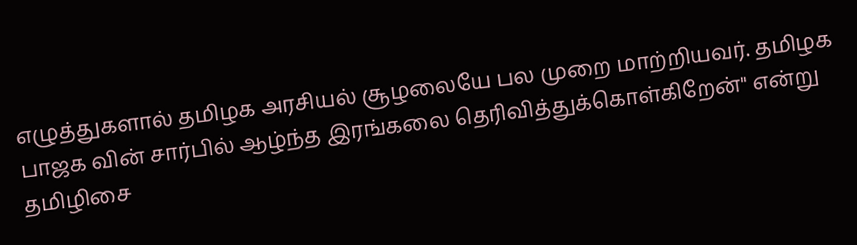எழுத்துகளால் தமிழக அரசியல் சூழலையே பல முறை மாற்றியவர். தமிழக பாஜக வின் சார்பில் ஆழ்ந்த இரங்கலை தெரிவித்துக்கொள்கிறேன்'' என்று தமிழிசை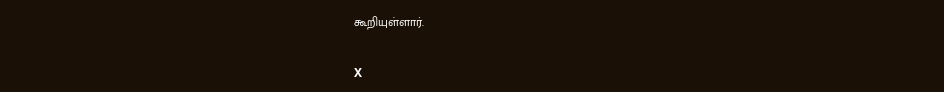கூறியுள்ளார்.

X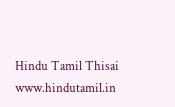Hindu Tamil Thisai
www.hindutamil.in